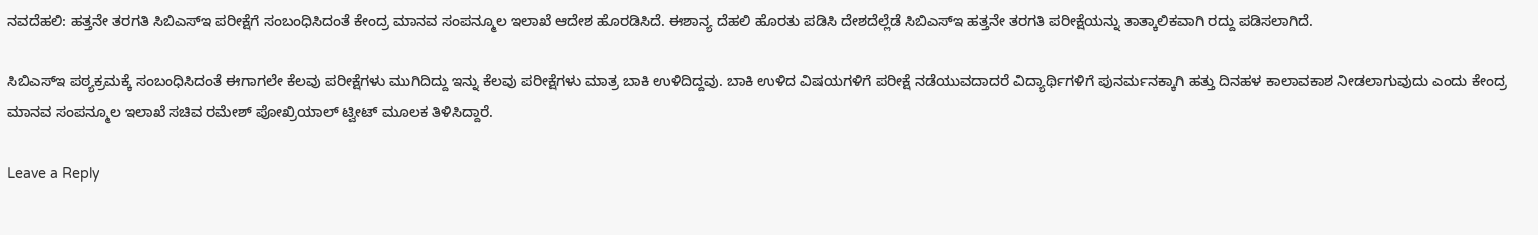ನವದೆಹಲಿ: ಹತ್ತನೇ ತರಗತಿ ಸಿಬಿಎಸ್ಇ ಪರೀಕ್ಷೆಗೆ ಸಂಬಂಧಿಸಿದಂತೆ ಕೇಂದ್ರ ಮಾನವ ಸಂಪನ್ಮೂಲ ಇಲಾಖೆ ಆದೇಶ ಹೊರಡಿಸಿದೆ. ಈಶಾನ್ಯ ದೆಹಲಿ ಹೊರತು ಪಡಿಸಿ ದೇಶದೆಲ್ಲೆಡೆ ಸಿಬಿಎಸ್ಇ ಹತ್ತನೇ ತರಗತಿ ಪರೀಕ್ಷೆಯನ್ನು ತಾತ್ಕಾಲಿಕವಾಗಿ ರದ್ದು ಪಡಿಸಲಾಗಿದೆ.

ಸಿಬಿಎಸ್ಇ ಪಠ್ಯಕ್ರಮಕ್ಕೆ ಸಂಬಂಧಿಸಿದಂತೆ ಈಗಾಗಲೇ ಕೆಲವು ಪರೀಕ್ಷೆಗಳು ಮುಗಿದಿದ್ದು ಇನ್ನು ಕೆಲವು ಪರೀಕ್ಷೆಗಳು ಮಾತ್ರ ಬಾಕಿ ಉಳಿದಿದ್ದವು. ಬಾಕಿ ಉಳಿದ ವಿಷಯಗಳಿಗೆ ಪರೀಕ್ಷೆ ನಡೆಯುವದಾದರೆ ವಿದ್ಯಾರ್ಥಿಗಳಿಗೆ ಪುನರ್ಮನಕ್ಕಾಗಿ ಹತ್ತು ದಿನಹಳ ಕಾಲಾವಕಾಶ ನೀಡಲಾಗುವುದು ಎಂದು ಕೇಂದ್ರ ಮಾನವ ಸಂಪನ್ಮೂಲ ಇಲಾಖೆ ಸಚಿವ ರಮೇಶ್ ಪೋಖ್ರಿಯಾಲ್ ಟ್ವೀಟ್ ಮೂಲಕ ತಿಳಿಸಿದ್ದಾರೆ.

Leave a Reply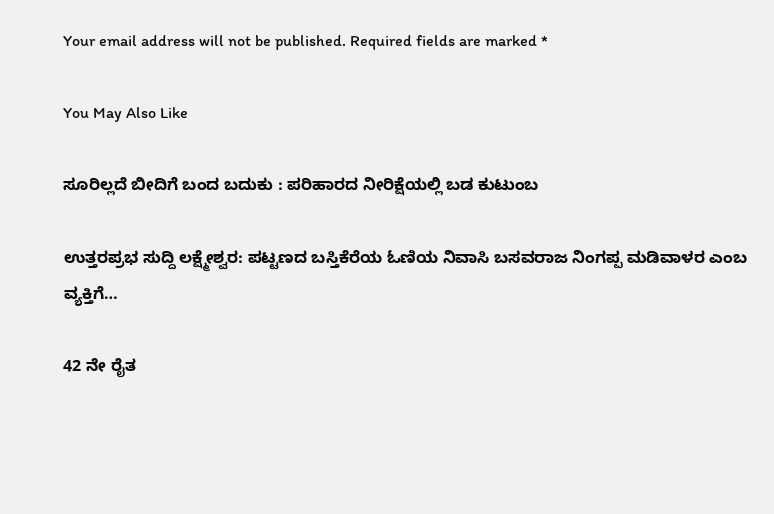Your email address will not be published. Required fields are marked *

You May Also Like

ಸೂರಿಲ್ಲದೆ ಬೀದಿಗೆ ಬಂದ ಬದುಕು : ಪರಿಹಾರದ ನೀರಿಕ್ಷೆಯಲ್ಲಿ ಬಡ ಕುಟುಂಬ

ಉತ್ತರಪ್ರಭ ಸುದ್ದಿ ಲಕ್ಷ್ಮೇಶ್ವರ: ಪಟ್ಟಣದ ಬಸ್ತಿಕೆರೆಯ ಓಣಿಯ ನಿವಾಸಿ ಬಸವರಾಜ ನಿಂಗಪ್ಪ ಮಡಿವಾಳರ ಎಂಬ ವ್ಯಕ್ತಿಗೆ…

42 ನೇ ರೈತ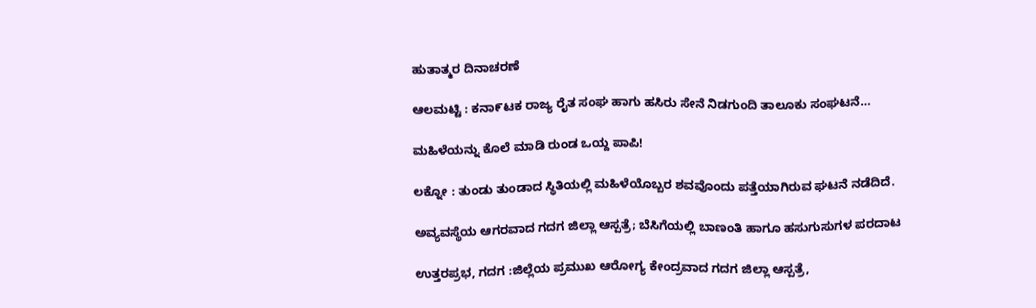ಹುತಾತ್ಮರ ದಿನಾಚರಣೆ

ಆಲಮಟ್ಟಿ : ಕನಾ೯ಟಕ ರಾಜ್ಯ ರೈತ ಸಂಘ ಹಾಗು ಹಸಿರು ಸೇನೆ ನಿಡಗುಂದಿ ತಾಲೂಕು ಸಂಘಟನೆ…

ಮಹಿಳೆಯನ್ನು ಕೊಲೆ ಮಾಡಿ ರುಂಡ ಒಯ್ದ ಪಾಪಿ!

ಲಕ್ನೋ : ತುಂಡು ತುಂಡಾದ ಸ್ಥಿತಿಯಲ್ಲಿ ಮಹಿಳೆಯೊಬ್ಬರ ಶವವೊಂದು ಪತ್ತೆಯಾಗಿರುವ ಘಟನೆ ನಡೆದಿದೆ.

ಅವ್ಯವಸ್ಥೆಯ ಆಗರವಾದ ಗದಗ ಜಿಲ್ಲಾ ಆಸ್ಪತ್ರೆ; ಬೆಸಿಗೆಯಲ್ಲಿ ಬಾಣಂತಿ ಹಾಗೂ ಹಸುಗುಸುಗಳ ಪರದಾಟ

ಉತ್ತರಪ್ರಭ, ಗದಗ :ಜಿಲ್ಲೆಯ ಪ್ರಮುಖ ಆರೋಗ್ಯ ಕೇಂದ್ರವಾದ ಗದಗ ಜಿಲ್ಲಾ ಆಸ್ಪತ್ರೆ,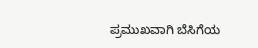ಪ್ರಮುಖವಾಗಿ ಬೆಸಿಗೆಯ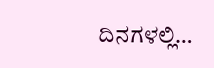ದಿನಗಳಲ್ಲಿ…